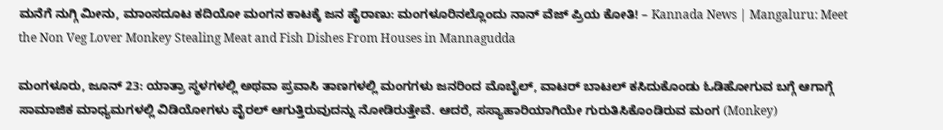ಮನೆಗೆ ನುಗ್ಗಿ ಮೀನು, ಮಾಂಸದೂಟ ಕದಿಯೋ ಮಂಗನ ಕಾಟಕ್ಕೆ ಜನ ಹೈರಾಣು: ಮಂಗಳೂರಿನಲ್ಲೊಂದು ನಾನ್ ವೆಜ್ ಪ್ರಿಯ ಕೋತಿ! – Kannada News | Mangaluru: Meet the Non Veg Lover Monkey Stealing Meat and Fish Dishes From Houses in Mannagudda

ಮಂಗಳೂರು, ಜೂನ್ 23: ಯಾತ್ರಾ ಸ್ಥಳಗಳಲ್ಲಿ ಅಥವಾ ಪ್ರವಾಸಿ ತಾಣಗಳಲ್ಲಿ ಮಂಗಗಳು ಜನರಿಂದ ಮೊಬೈಲ್, ವಾಟರ್ ಬಾಟಲ್ ಕಸಿದುಕೊಂಡು ಓಡಿಹೋಗುವ ಬಗ್ಗೆ ಆಗಾಗ್ಗೆ ಸಾಮಾಜಿಕ ಮಾಧ್ಯಮಗಳಲ್ಲಿ ವಿಡಿಯೋಗಳು ವೈರಲ್ ಆಗುತ್ತಿರುವುದನ್ನು ನೋಡಿರುತ್ತೇವೆ. ಆದರೆ, ಸಸ್ಯಾಹಾರಿಯಾಗಿಯೇ ಗುರುತಿಸಿಕೊಂಡಿರುವ ಮಂಗ (Monkey)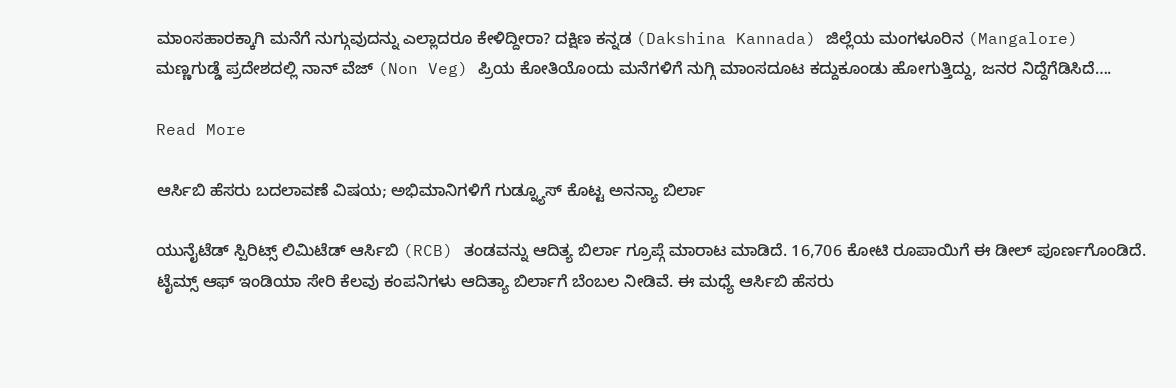ಮಾಂಸಹಾರಕ್ಕಾಗಿ ಮನೆಗೆ ನುಗ್ಗುವುದನ್ನು ಎಲ್ಲಾದರೂ ಕೇಳಿದ್ದೀರಾ? ದಕ್ಷಿಣ ಕನ್ನಡ (Dakshina Kannada) ಜಿಲ್ಲೆಯ ಮಂಗಳೂರಿನ (Mangalore) ಮಣ್ಣಗುಡ್ಡೆ ಪ್ರದೇಶದಲ್ಲಿ ನಾನ್ ವೆಜ್ (Non Veg) ಪ್ರಿಯ ಕೋತಿಯೊಂದು ಮನೆಗಳಿಗೆ ನುಗ್ಗಿ ಮಾಂಸದೂಟ ಕದ್ದುಕೂಂಡು ಹೋಗುತ್ತಿದ್ದು, ಜನರ ನಿದ್ದೆಗೆಡಿಸಿದೆ….

Read More

ಆರ್ಸಿಬಿ ಹೆಸರು ಬದಲಾವಣೆ ವಿಷಯ; ಅಭಿಮಾನಿಗಳಿಗೆ ಗುಡ್ನ್ಯೂಸ್ ಕೊಟ್ಟ ಅನನ್ಯಾ ಬಿರ್ಲಾ

ಯುನೈಟೆಡ್‌ ಸ್ಪಿರಿಟ್ಸ್‌ ಲಿಮಿಟೆಡ್‌ ಆರ್ಸಿಬಿ (RCB) ತಂಡವನ್ನು ಆದಿತ್ಯ ಬಿರ್ಲಾ ಗ್ರೂಪ್ಗೆ ಮಾರಾಟ ಮಾಡಿದೆ. 16,706 ಕೋಟಿ ರೂಪಾಯಿಗೆ ಈ ಡೀಲ್ ಪೂರ್ಣಗೊಂಡಿದೆ. ಟೈಮ್ಸ್ ಆಫ್ ಇಂಡಿಯಾ ಸೇರಿ ಕೆಲವು ಕಂಪನಿಗಳು ಆದಿತ್ಯಾ ಬಿರ್ಲಾಗೆ ಬೆಂಬಲ ನೀಡಿವೆ. ಈ ಮಧ್ಯೆ ಆರ್ಸಿಬಿ ಹೆಸರು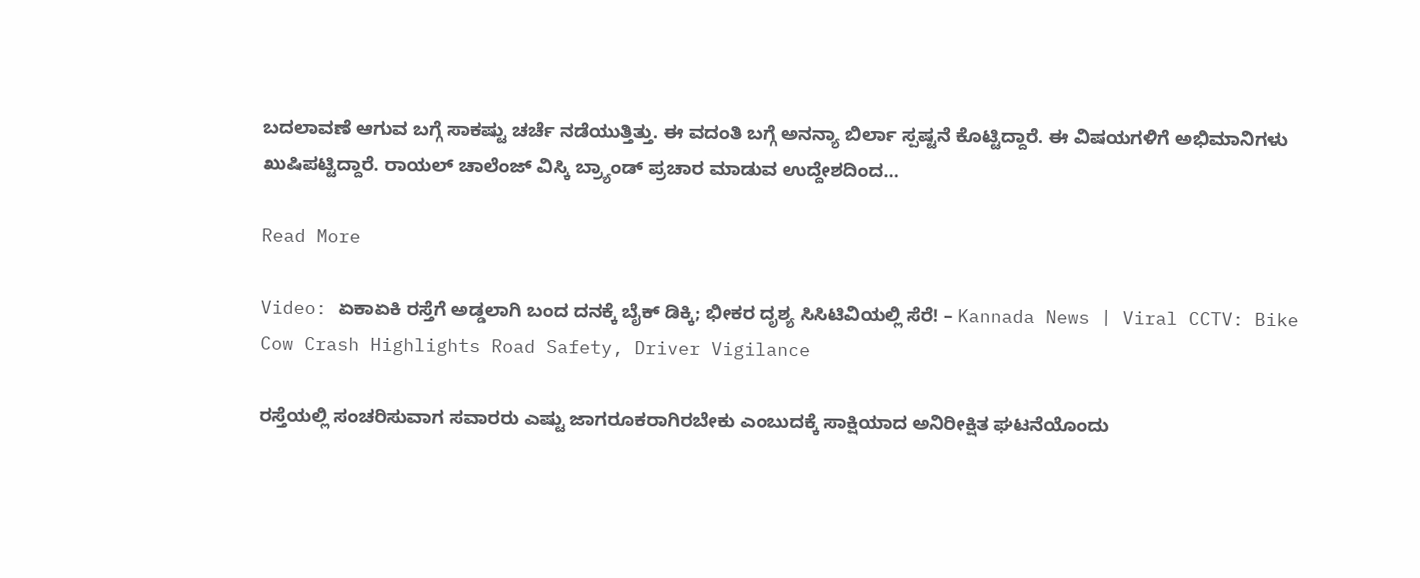ಬದಲಾವಣೆ ಆಗುವ ಬಗ್ಗೆ ಸಾಕಷ್ಟು ಚರ್ಚೆ ನಡೆಯುತ್ತಿತ್ತು. ಈ ವದಂತಿ ಬಗ್ಗೆ ಅನನ್ಯಾ ಬಿರ್ಲಾ ಸ್ಪಷ್ಟನೆ ಕೊಟ್ಟಿದ್ದಾರೆ. ಈ ವಿಷಯಗಳಿಗೆ ಅಭಿಮಾನಿಗಳು ಖುಷಿಪಟ್ಟಿದ್ದಾರೆ. ರಾಯಲ್ ಚಾಲೆಂಜ್ ವಿಸ್ಕಿ ಬ್ರ್ಯಾಂಡ್ ಪ್ರಚಾರ ಮಾಡುವ ಉದ್ದೇಶದಿಂದ…

Read More

Video: ಏಕಾಏಕಿ ರಸ್ತೆಗೆ ಅಡ್ಡಲಾಗಿ ಬಂದ ದನಕ್ಕೆ ಬೈಕ್ ಡಿಕ್ಕಿ; ಭೀಕರ ದೃಶ್ಯ ಸಿಸಿಟಿವಿಯಲ್ಲಿ ಸೆರೆ! – Kannada News | Viral CCTV: Bike Cow Crash Highlights Road Safety, Driver Vigilance

ರಸ್ತೆಯಲ್ಲಿ ಸಂಚರಿಸುವಾಗ ಸವಾರರು ಎಷ್ಟು ಜಾಗರೂಕರಾಗಿರಬೇಕು ಎಂಬುದಕ್ಕೆ ಸಾಕ್ಷಿಯಾದ ಅನಿರೀಕ್ಷಿತ ಘಟನೆಯೊಂದು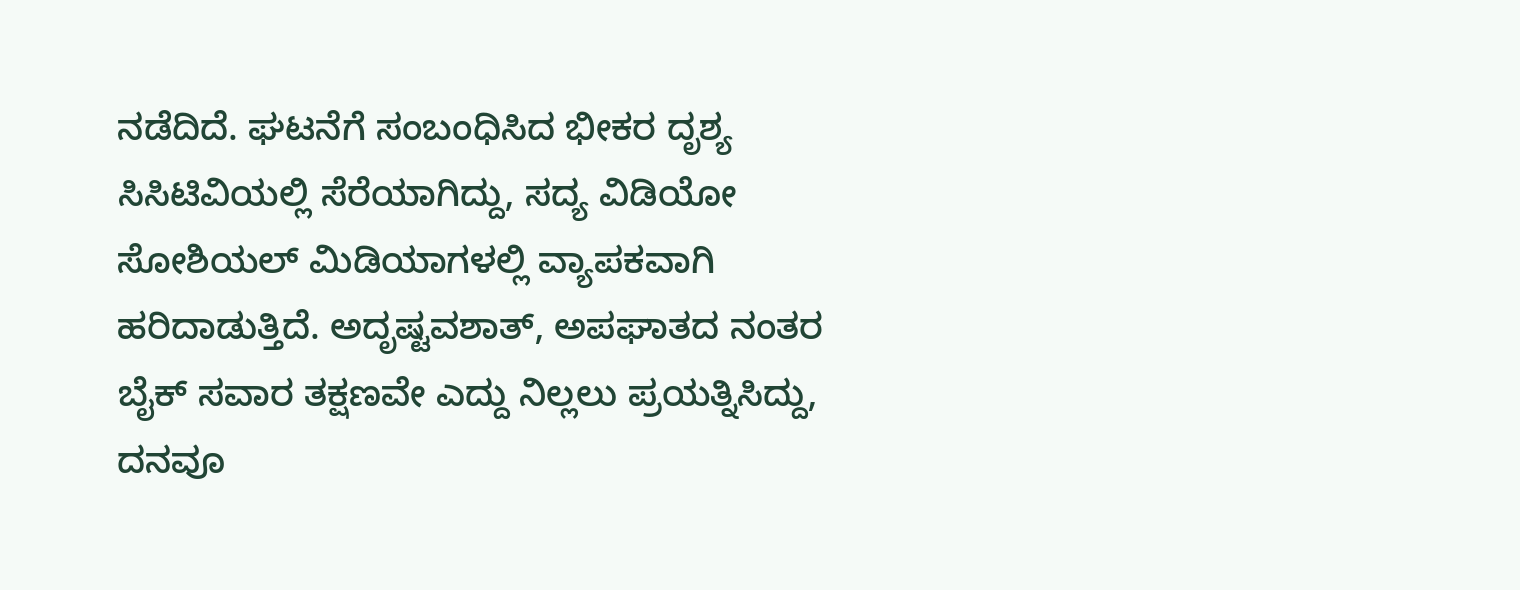ನಡೆದಿದೆ. ಘಟನೆಗೆ ಸಂಬಂಧಿಸಿದ ಭೀಕರ ದೃಶ್ಯ ಸಿಸಿಟಿವಿಯಲ್ಲಿ ಸೆರೆಯಾಗಿದ್ದು, ಸದ್ಯ ವಿಡಿಯೋ ಸೋಶಿಯಲ್ ಮಿಡಿಯಾಗಳಲ್ಲಿ ವ್ಯಾಪಕವಾಗಿ ಹರಿದಾಡುತ್ತಿದೆ. ಅದೃಷ್ಟವಶಾತ್, ಅಪಘಾತದ ನಂತರ ಬೈಕ್ ಸವಾರ ತಕ್ಷಣವೇ ಎದ್ದು ನಿಲ್ಲಲು ಪ್ರಯತ್ನಿಸಿದ್ದು, ದನವೂ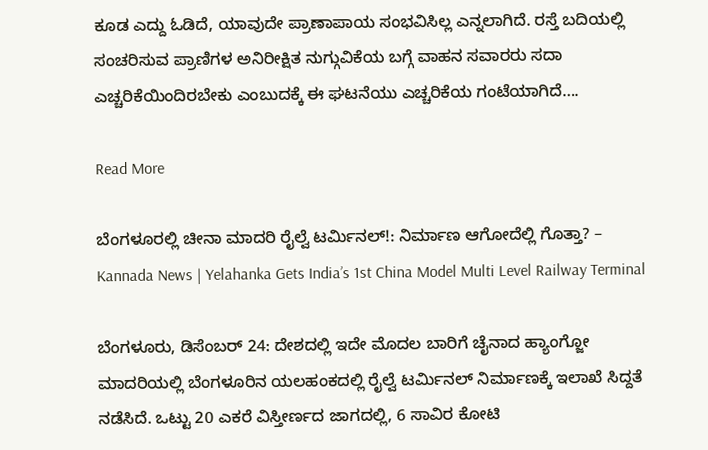ಕೂಡ ಎದ್ದು ಓಡಿದೆ, ಯಾವುದೇ ಪ್ರಾಣಾಪಾಯ ಸಂಭವಿಸಿಲ್ಲ ಎನ್ನಲಾಗಿದೆ. ರಸ್ತೆ ಬದಿಯಲ್ಲಿ ಸಂಚರಿಸುವ ಪ್ರಾಣಿಗಳ ಅನಿರೀಕ್ಷಿತ ನುಗ್ಗುವಿಕೆಯ ಬಗ್ಗೆ ವಾಹನ ಸವಾರರು ಸದಾ ಎಚ್ಚರಿಕೆಯಿಂದಿರಬೇಕು ಎಂಬುದಕ್ಕೆ ಈ ಘಟನೆಯು ಎಚ್ಚರಿಕೆಯ ಗಂಟೆಯಾಗಿದೆ….

Read More

ಬೆಂಗಳೂರಲ್ಲಿ ಚೀನಾ ಮಾದರಿ ರೈಲ್ವೆ ಟರ್ಮಿನಲ್!: ನಿರ್ಮಾಣ ಆಗೋದೆಲ್ಲಿ ಗೊತ್ತಾ? – Kannada News | Yelahanka Gets India’s 1st China Model Multi Level Railway Terminal

ಬೆಂಗಳೂರು, ಡಿಸೆಂಬರ್ 24: ದೇಶದಲ್ಲಿ ಇದೇ ಮೊದಲ ಬಾರಿಗೆ ಚೈನಾದ ಹ್ಯಾಂಗ್ಜೋ ಮಾದರಿಯಲ್ಲಿ ಬೆಂಗಳೂರಿನ ಯಲಹಂಕದಲ್ಲಿ ರೈಲ್ವೆ ಟರ್ಮಿನಲ್ ನಿರ್ಮಾಣಕ್ಕೆ ಇಲಾಖೆ ಸಿದ್ದತೆ ನಡೆಸಿದೆ. ಒಟ್ಟು 20 ಎಕರೆ ವಿಸ್ತೀರ್ಣದ ಜಾಗದಲ್ಲಿ, 6 ಸಾವಿರ ಕೋಟಿ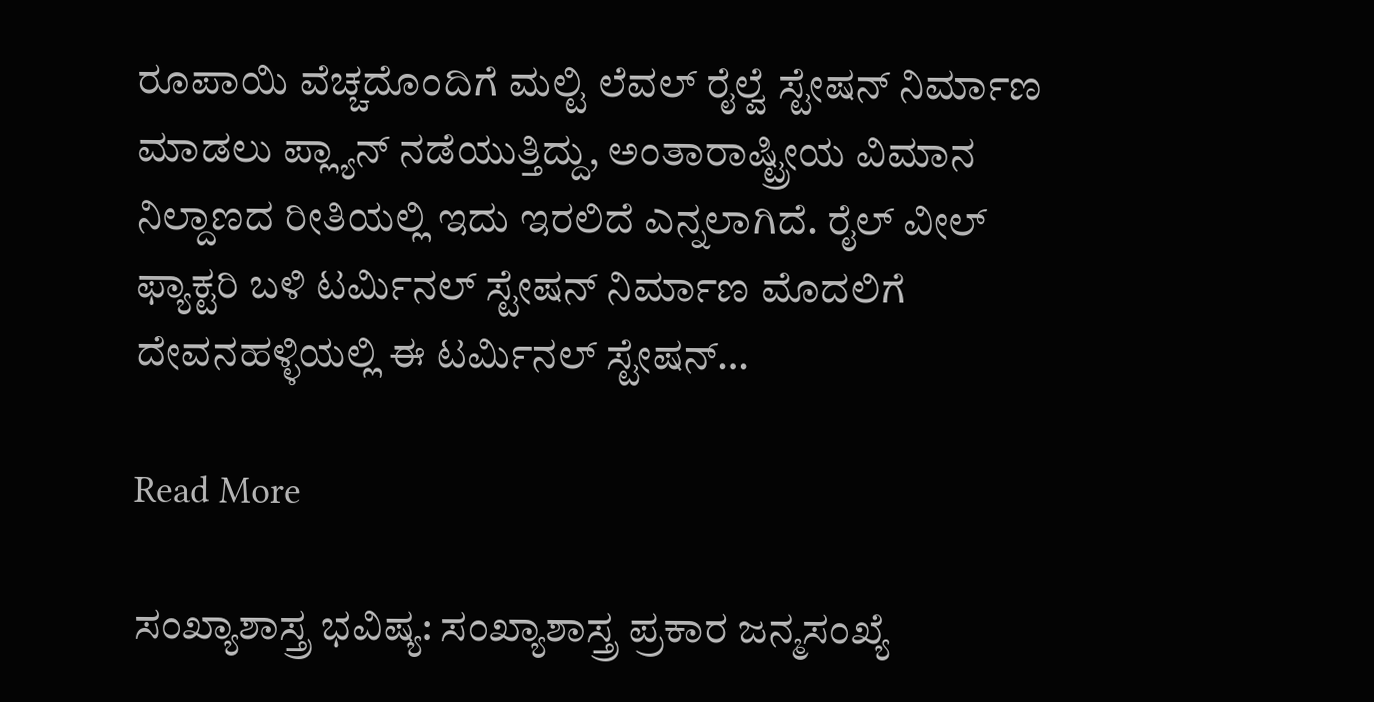ರೂಪಾಯಿ ವೆಚ್ಚದೊಂದಿಗೆ ಮಲ್ಟಿ ಲೆವಲ್ ರೈಲ್ವೆ ಸ್ಟೇಷನ್ ನಿರ್ಮಾಣ ಮಾಡಲು ಪ್ಲ್ಯಾನ್ ನಡೆಯುತ್ತಿದ್ದು, ಅಂತಾರಾಷ್ಟ್ರೀಯ ವಿಮಾನ ನಿಲ್ದಾಣದ ರೀತಿಯಲ್ಲಿ ಇದು ಇರಲಿದೆ ಎನ್ನಲಾಗಿದೆ. ರೈಲ್ ವೀಲ್ ಫ್ಯಾಕ್ಟರಿ ಬಳಿ ಟರ್ಮಿನಲ್ ಸ್ಟೇಷನ್ ನಿರ್ಮಾಣ ಮೊದಲಿಗೆ ದೇವನಹಳ್ಳಿಯಲ್ಲಿ ಈ ಟರ್ಮಿನಲ್ ಸ್ಟೇಷನ್…

Read More

ಸಂಖ್ಯಾಶಾಸ್ತ್ರ ಭವಿಷ್ಯ: ಸಂಖ್ಯಾಶಾಸ್ತ್ರ ಪ್ರಕಾರ ಜನ್ಮಸಂಖ್ಯೆ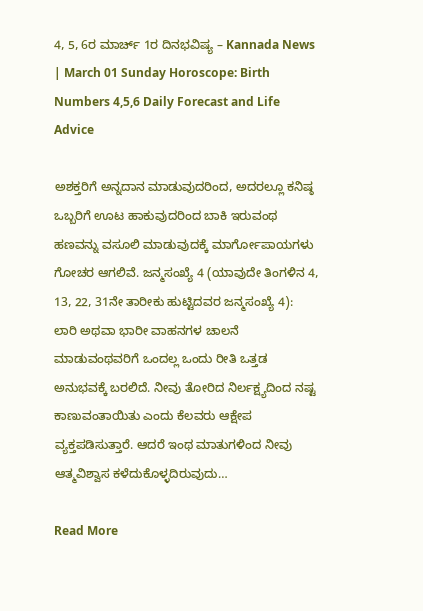4, 5, 6ರ ಮಾರ್ಚ್ 1ರ ದಿನಭವಿಷ್ಯ – Kannada News | March 01 Sunday Horoscope: Birth Numbers 4,5,6 Daily Forecast and Life Advice

ಅಶಕ್ತರಿಗೆ ಅನ್ನದಾನ ಮಾಡುವುದರಿಂದ, ಅದರಲ್ಲೂ ಕನಿಷ್ಠ ಒಬ್ಬರಿಗೆ ಊಟ ಹಾಕುವುದರಿಂದ ಬಾಕಿ ಇರುವಂಥ ಹಣವನ್ನು ವಸೂಲಿ ಮಾಡುವುದಕ್ಕೆ ಮಾರ್ಗೋಪಾಯಗಳು ಗೋಚರ ಆಗಲಿವೆ. ಜನ್ಮಸಂಖ್ಯೆ 4 (ಯಾವುದೇ ತಿಂಗಳಿನ 4, 13, 22, 31ನೇ ತಾರೀಕು ಹುಟ್ಟಿದವರ ಜನ್ಮಸಂಖ್ಯೆ 4): ಲಾರಿ ಅಥವಾ ಭಾರೀ ವಾಹನಗಳ ಚಾಲನೆ ಮಾಡುವಂಥವರಿಗೆ ಒಂದಲ್ಲ ಒಂದು ರೀತಿ ಒತ್ತಡ ಅನುಭವಕ್ಕೆ ಬರಲಿದೆ. ನೀವು ತೋರಿದ ನಿರ್ಲಕ್ಷ್ಯದಿಂದ ನಷ್ಟ ಕಾಣುವಂತಾಯಿತು ಎಂದು ಕೆಲವರು ಆಕ್ಷೇಪ ವ್ಯಕ್ತಪಡಿಸುತ್ತಾರೆ. ಆದರೆ ಇಂಥ ಮಾತುಗಳಿಂದ ನೀವು ಆತ್ಮವಿಶ್ವಾಸ ಕಳೆದುಕೊಳ್ಳದಿರುವುದು…

Read More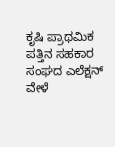ಕೃಷಿ ಪ್ರಾಥಮಿಕ ಪತ್ತಿನ ಸಹಕಾರ ಸಂಘದ ಎಲೆಕ್ಷನ್ ವೇಳೆ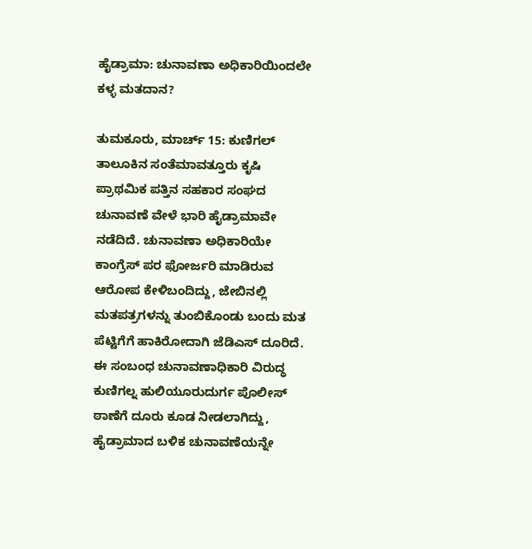ಹೈಡ್ರಾಮಾ: ಚುನಾವಣಾ ಅಧಿಕಾರಿಯಿಂದಲೇ ಕಳ್ಳ ಮತದಾನ?

ತುಮಕೂರು, ಮಾರ್ಚ್ 15: ಕುಣಿಗಲ್ ತಾಲೂಕಿನ ಸಂತೆಮಾವತ್ತೂರು ಕೃಷಿ ಪ್ರಾಥಮಿಕ ಪತ್ತಿನ ಸಹಕಾರ ಸಂಘದ ಚುನಾವಣೆ ವೇಳೆ ಭಾರಿ ಹೈಡ್ರಾಮಾವೇ ನಡೆದಿದೆ. ಚುನಾವಣಾ ಅಧಿಕಾರಿಯೇ ಕಾಂಗ್ರೆಸ್ ಪರ ಫೋರ್ಜರಿ ಮಾಡಿರುವ ಆರೋಪ ಕೇಳಿಬಂದಿದ್ದು, ಜೇಬಿನಲ್ಲಿ ಮತಪತ್ರಗಳನ್ನು ತುಂಬಿಕೊಂಡು ಬಂದು ಮತ ಪೆಟ್ಟಿಗೆಗೆ ಹಾಕಿರೋದಾಗಿ ಜೆಡಿಎಸ್ ದೂರಿದೆ. ಈ ಸಂಬಂಧ ಚುನಾವಣಾಧಿಕಾರಿ ವಿರುದ್ಧ ಕುಣಿಗಲ್ನ ಹುಲಿಯೂರುದುರ್ಗ ಪೊಲೀಸ್ ಠಾಣೆಗೆ ದೂರು ಕೂಡ ನೀಡಲಾಗಿದ್ದು, ಹೈಡ್ರಾಮಾದ ಬಳಿಕ ಚುನಾವಣೆಯನ್ನೇ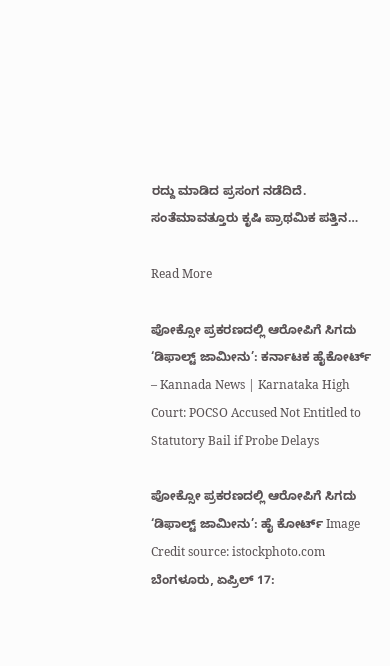ರದ್ದು ಮಾಡಿದ ಪ್ರಸಂಗ ನಡೆದಿದೆ. ಸಂತೆಮಾವತ್ತೂರು ಕೃಷಿ ಪ್ರಾಥಮಿಕ ಪತ್ತಿನ…

Read More

ಪೋಕ್ಸೋ ಪ್ರಕರಣದಲ್ಲಿ ಆರೋಪಿಗೆ ಸಿಗದು ‘ಡಿಫಾಲ್ಟ್ ಜಾಮೀನು’: ಕರ್ನಾಟಕ ಹೈಕೋರ್ಟ್ – Kannada News | Karnataka High Court: POCSO Accused Not Entitled to Statutory Bail if Probe Delays

ಪೋಕ್ಸೋ ಪ್ರಕರಣದಲ್ಲಿ ಆರೋಪಿಗೆ ಸಿಗದು ‘ಡಿಫಾಲ್ಟ್ ಜಾಮೀನು’: ಹೈ ಕೋರ್ಟ್ Image Credit source: istockphoto.com ಬೆಂಗಳೂರು, ಏಪ್ರಿಲ್ 17: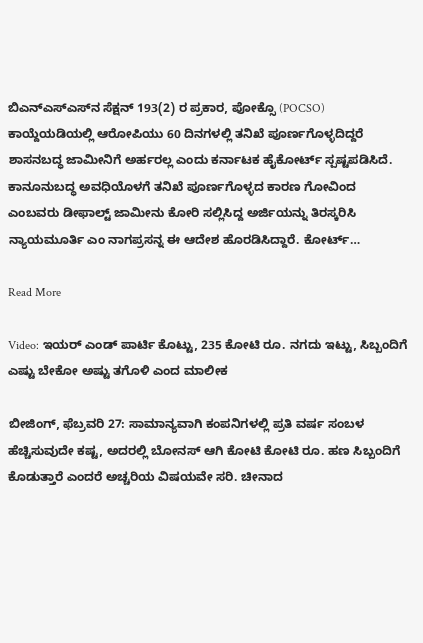ಬಿಎನ್‌ಎಸ್‌ಎಸ್‌ನ ಸೆಕ್ಷನ್ 193(2) ರ ಪ್ರಕಾರ, ಪೋಕ್ಸೊ (POCSO) ಕಾಯ್ದೆಯಡಿಯಲ್ಲಿ ಆರೋಪಿಯು 60 ದಿನಗಳಲ್ಲಿ ತನಿಖೆ ಪೂರ್ಣಗೊಳ್ಳದಿದ್ದರೆ ಶಾಸನಬದ್ಧ ಜಾಮೀನಿಗೆ ಅರ್ಹರಲ್ಲ ಎಂದು ಕರ್ನಾಟಕ ಹೈಕೋರ್ಟ್ ಸ್ಪಷ್ಟಪಡಿಸಿದೆ. ಕಾನೂನುಬದ್ಧ ಅವಧಿಯೊಳಗೆ ತನಿಖೆ ಪೂರ್ಣಗೊಳ್ಳದ ಕಾರಣ ಗೋವಿಂದ ಎಂಬವರು ಡೀಫಾಲ್ಟ್ ಜಾಮೀನು ಕೋರಿ ಸಲ್ಲಿಸಿದ್ದ ಅರ್ಜಿಯನ್ನು ತಿರಸ್ಕರಿಸಿ ನ್ಯಾಯಮೂರ್ತಿ ಎಂ ನಾಗಪ್ರಸನ್ನ ಈ ಆದೇಶ ಹೊರಡಿಸಿದ್ದಾರೆ. ಕೋರ್ಟ್…

Read More

Video: ಇಯರ್ ಎಂಡ್ ಪಾರ್ಟಿ ಕೊಟ್ಟು, 235 ಕೋಟಿ ರೂ. ನಗದು ಇಟ್ಟು, ಸಿಬ್ಬಂದಿಗೆ ಎಷ್ಟು ಬೇಕೋ ಅಷ್ಟು ತಗೊಳಿ ಎಂದ ಮಾಲೀಕ

ಬೀಜಿಂಗ್, ಫೆಬ್ರವರಿ 27: ಸಾಮಾನ್ಯವಾಗಿ ಕಂಪನಿಗಳಲ್ಲಿ ಪ್ರತಿ ವರ್ಷ ಸಂಬಳ ಹೆಚ್ಚಿಸುವುದೇ ಕಷ್ಟ, ಅದರಲ್ಲಿ ಬೋನಸ್ ಆಗಿ ಕೋಟಿ ಕೋಟಿ ರೂ. ಹಣ ಸಿಬ್ಬಂದಿಗೆ ಕೊಡುತ್ತಾರೆ ಎಂದರೆ ಅಚ್ಚರಿಯ ವಿಷಯವೇ ಸರಿ. ಚೀನಾದ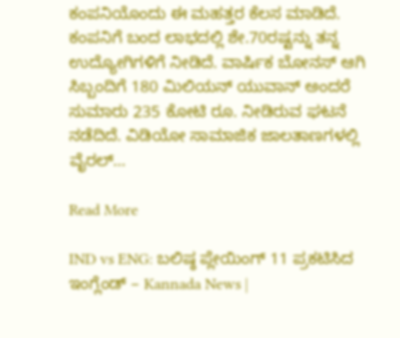ಕಂಪನಿಯೊಂದು ಈ ಮಹತ್ತರ ಕೆಲಸ ಮಾಡಿದೆ. ಕಂಪನಿಗೆ ಬಂದ ಲಾಭದಲ್ಲಿ ಶೇ.70ರಷ್ಟನ್ನು ತನ್ನ ಉದ್ಯೋಗಿಗಳಿಗೆ ನೀಡಿದೆ. ವಾರ್ಷಿಕ ಬೋನಸ್ ಆಗಿ ಸಿಬ್ಬಂದಿಗೆ 180 ಮಿಲಿಯನ್ ಯುವಾನ್ ಅಂದರೆ ಸುಮಾರು 235 ಕೋಟಿ ರೂ. ನೀಡಿರುವ ಘಟನೆ ನಡೆದಿದೆ. ವಿಡಿಯೋ ಸಾಮಾಜಿಕ ಜಾಲತಾಣಗಳಲ್ಲಿ ವೈರಲ್…

Read More

IND vs ENG: ಬಲಿಷ್ಠ ಪ್ಲೇಯಿಂಗ್ 11 ಪ್ರಕಟಿಸಿದ ಇಂಗ್ಲೆಂಡ್ – Kannada News |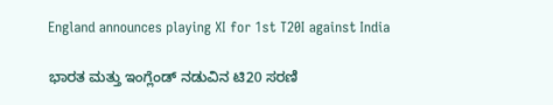England announces playing XI for 1st T20I against India

ಭಾರತ ಮತ್ತು ಇಂಗ್ಲೆಂಡ್ ನಡುವಿನ ಟಿ20 ಸರಣಿ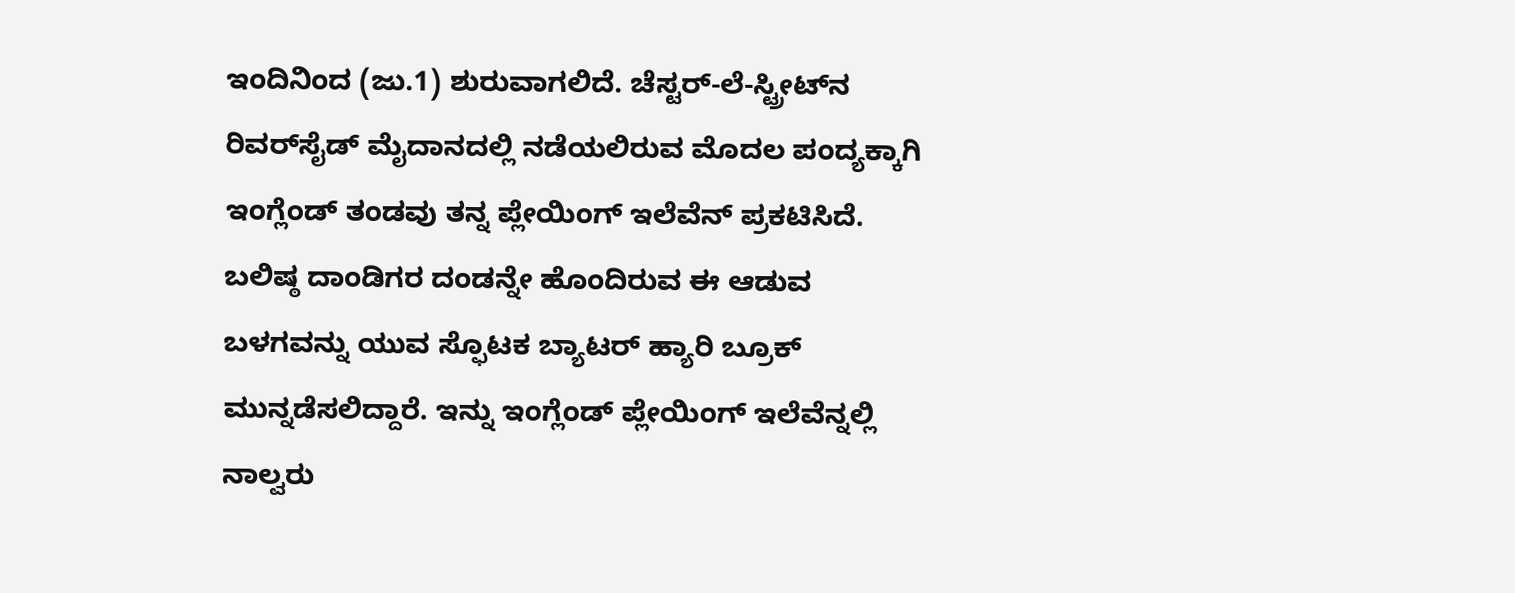ಇಂದಿನಿಂದ (ಜು.1) ಶುರುವಾಗಲಿದೆ. ಚೆಸ್ಟರ್-ಲೆ-ಸ್ಟ್ರೀಟ್‌ನ ರಿವರ್‌ಸೈಡ್ ಮೈದಾನದಲ್ಲಿ ನಡೆಯಲಿರುವ ಮೊದಲ ಪಂದ್ಯಕ್ಕಾಗಿ ಇಂಗ್ಲೆಂಡ್ ತಂಡವು ತನ್ನ ಪ್ಲೇಯಿಂಗ್ ಇಲೆವೆನ್ ಪ್ರಕಟಿಸಿದೆ. ಬಲಿಷ್ಠ ದಾಂಡಿಗರ ದಂಡನ್ನೇ ಹೊಂದಿರುವ ಈ ಆಡುವ ಬಳಗವನ್ನು ಯುವ ಸ್ಫೊಟಕ ಬ್ಯಾಟರ್ ಹ್ಯಾರಿ ಬ್ರೂಕ್ ಮುನ್ನಡೆಸಲಿದ್ದಾರೆ. ಇನ್ನು ಇಂಗ್ಲೆಂಡ್ ಪ್ಲೇಯಿಂಗ್ ಇಲೆವೆನ್ನಲ್ಲಿ ನಾಲ್ವರು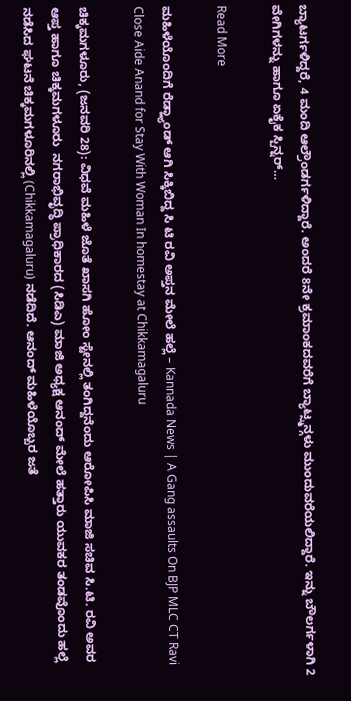ಬ್ಯಾಟರ್ಗಳಿದ್ದರೆ, 4 ಮಂದಿ ಆಲ್ರೌಂಡರ್ಗಳಿದ್ದಾರೆ. ಅಂದರೆ 8ನೇ ಕ್ರಮಾಂಕದವರೆಗೆ ಬ್ಯಾಟ್ಸ್ಮನ್ಗಳು ಮುಂದುವರೆಯಲಿದ್ದಾರೆ. ಇನ್ನು ಬೌಲರ್ಗಳಾಗಿ 2 ವೇಗಿಗಳನ್ನು ಹಾಗೂ ಏಕೈಕ ಸ್ಪಿನ್ನರ್…

Read More

ಮಹಿಳೆಯೊಂದಿಗೆ ರೆಡ್ಹ್ಯಾಂಡ್ ಆಗಿ ಸಿಕ್ಕಿಬಿದ್ದ ಸಿ ಟಿ ರವಿ ಅಪ್ತನ ಮೇಲೆ ಹಲ್ಲೆ – Kannada News | A Gang assaults On BJP MLC CT Ravi Close Aide Anand for Stay With Woman In homestay at Chikkamagaluru

ಚಿಕ್ಕಮಗಳೂರು, (ಜನವರಿ 28): ವಿಧವೆ ಮಹಿಳೆ ಜೊತೆ ಖಾಸಗಿ ಹೋಂ ಸ್ಟೇನಲ್ಲಿ ತಂಗಿದ್ದನೆಂದು ಆರೋಪಿಸಿ ಮಾಜಿ ಸಚಿವ ಸಿ.ಟಿ. ರವಿ ಅವರ ಆಪ್ತ ಹಾಗೂ ಚಿಕ್ಕಮಗಳೂರು  ನಗರಾಭಿವೃದ್ಧಿ ಪ್ರಾಧಿಕಾರದ (ಸಿಡಿಎ) ಮಾಜಿ ಅಧ್ಯಕ್ಷ ಆನಂದ್ ಮೇಲೆ ಹತ್ತಾರು ಯುವಕರ ತಂಡವೊಂದು ಹಲ್ಲೆ ನಡೆಸಿದ ಘಟನೆ ಚಿಕ್ಕಮಗಳೂರಿನಲ್ಲಿ (Chikkamagaluru) ನಡೆದಿದೆ. ಆನಂದ್ ಮಹಿಳೆಯೊಬ್ಬರ ಜತೆ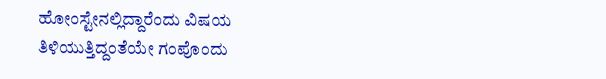ಹೋಂಸ್ಟೇನಲ್ಲಿದ್ದಾರೆಂದು ವಿಷಯ ತಿಳಿಯುತ್ತಿದ್ದಂತೆಯೇ ಗಂಪೊಂದು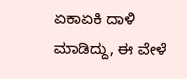ಏಕಾಏಕಿ ದಾಳಿ ಮಾಡಿದ್ದು, ಈ ವೇಳೆ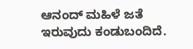ಆನಂದ್ ಮಹಿಳೆ ಜತೆ ಇರುವುದು ಕಂಡುಬಂದಿದೆ.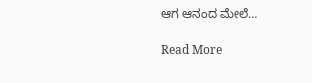ಆಗ ಆನಂದ ಮೇಲೆ…

Read More